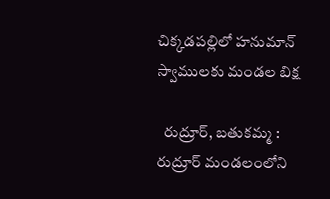చిక్కడపల్లిలో హనుమాన్ స్వాములకు మండల బిక్ష

  రుద్రూర్, బతుకమ్మ :   రుద్రూర్ మండలంలోని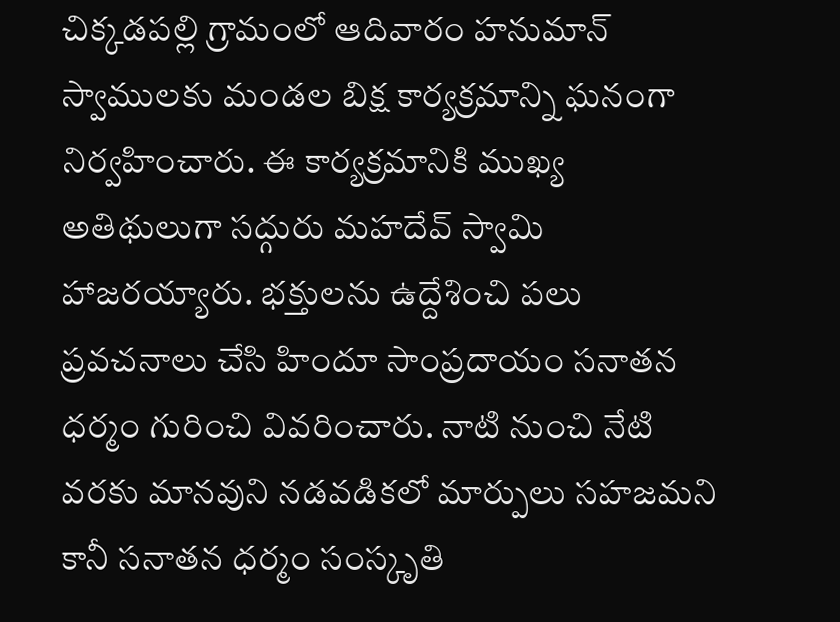చిక్కడపల్లి గ్రామంలో ఆదివారం హనుమాన్ స్వాములకు మండల బిక్ష కార్యక్రమాన్ని ఘనంగా నిర్వహించారు. ఈ కార్యక్రమానికి ముఖ్య అతిథులుగా సద్గురు మహదేవ్ స్వామి హాజరయ్యారు. భక్తులను ఉద్దేశించి పలు ప్రవచనాలు చేసి హిందూ సాంప్రదాయం సనాతన ధర్మం గురించి వివరించారు. నాటి నుంచి నేటి వరకు మానవుని నడవడికలో మార్పులు సహజమని కానీ సనాతన ధర్మం సంస్కృతి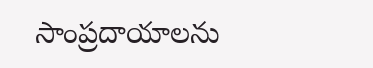సాంప్రదాయాలను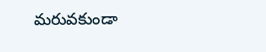మరువకుండా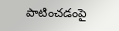పాటించడంపై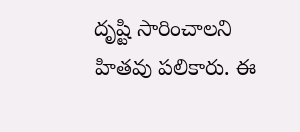దృష్టి సారించాలని హితవు పలికారు. ఈ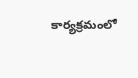కార్యక్రమంలో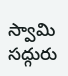స్వామి సద్గురు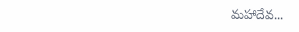మహాదేవ...